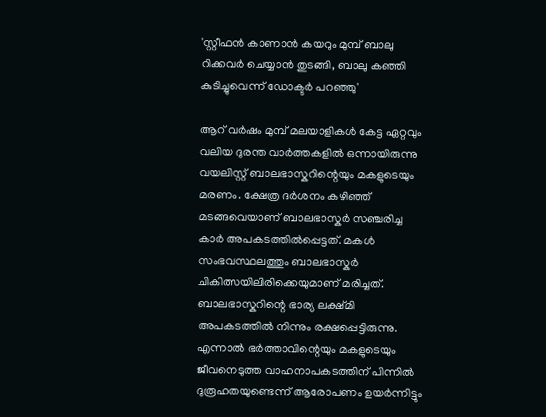'സ്റ്റീഫൻ കാണാൻ കയറും മുമ്പ് ബാലു റിക്കവർ ചെയ്യാൻ തുടങ്ങി, ബാലു കഞ്ഞി കുടിച്ചുവെന്ന് ഡോക്ടർ പറഞ്ഞു'

ആറ് വർഷം മുമ്പ് മലയാളികൾ കേട്ട ഏറ്റവും വലിയ ദുരന്ത വാർത്തകളിൽ ഒന്നായിരുന്നു വയലിസ്റ്റ് ബാലഭാസ്കറിന്റെയും മകളുടെയും മരണം. ക്ഷേത്ര ദർശനം കഴിഞ്ഞ് മടങ്ങവെയാണ് ബാലഭാസ്കർ സഞ്ചരിച്ച കാർ അപകടത്തിൽപ്പെട്ടത്. മകൾ സംഭവസ്ഥലത്തും ബാലഭാസ്കർ ചികിത്സയിലിരിക്കെയുമാണ് മരിച്ചത്. ബാലഭാസ്കറിന്റെ ഭാര്യ ലക്ഷ്മി അപകടത്തിൽ നിന്നും രക്ഷപ്പെട്ടിരുന്നു. എന്നാൽ ഭർത്താവിന്റെയും മകളുടെയും ജീവനെടുത്ത വാഹനാപകടത്തിന് പിന്നിൽ ദുരൂഹതയുണ്ടെന്ന് ആരോപണം ഉയർന്നിട്ടും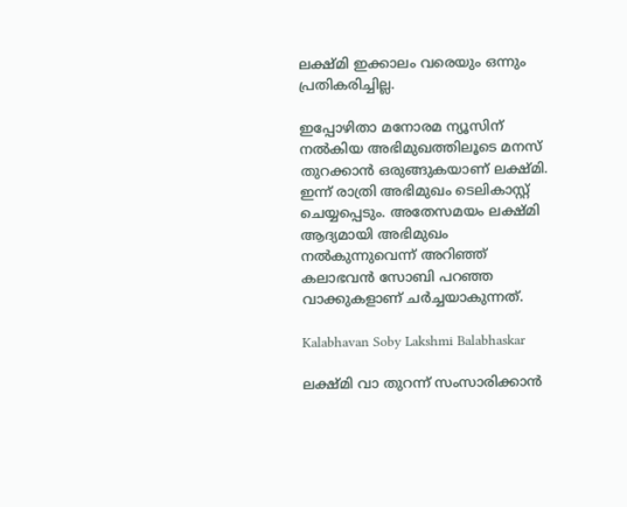ലക്ഷ്മി ഇക്കാലം വരെയും ഒന്നും പ്രതികരിച്ചില്ല.

ഇപ്പോഴിതാ മനോരമ ന്യൂസിന് നൽകിയ അഭിമുഖത്തിലൂടെ മനസ് തുറക്കാൻ ഒരുങ്ങുകയാണ് ലക്ഷ്മി. ഇന്ന് രാത്രി അഭിമുഖം ടെലികാസ്റ്റ് ചെയ്യപ്പെടും. അതേസമയം ലക്ഷ്മി ആദ്യമായി അഭിമുഖം നൽകുന്നുവെന്ന് അറി‍ഞ്ഞ് കലാഭവൻ സോബി പറഞ്ഞ വാക്കുകളാണ് ചർച്ചയാകുന്നത്.

Kalabhavan Soby Lakshmi Balabhaskar

ലക്ഷ്മി വാ തുറന്ന് സംസാരിക്കാൻ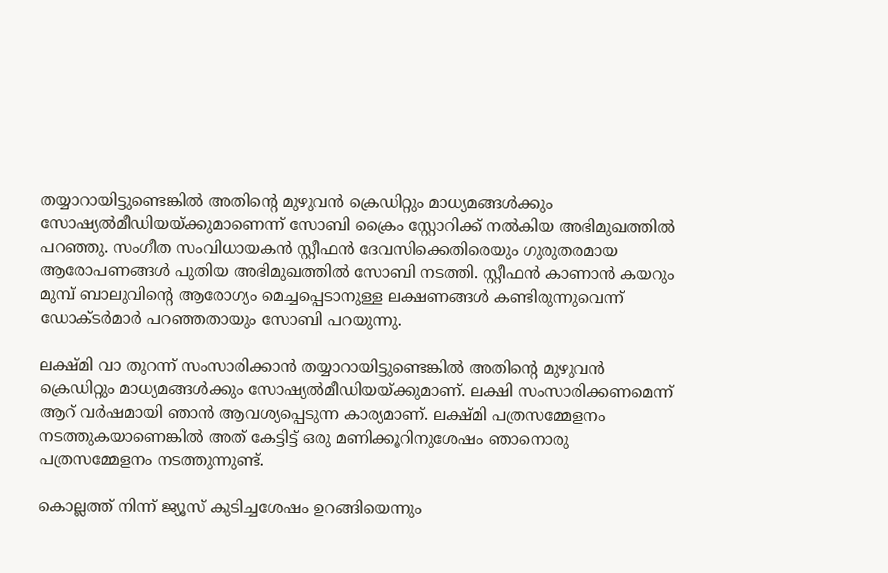തയ്യാറായിട്ടുണ്ടെങ്കിൽ അതിന്റെ മുഴുവൻ ക്രെഡിറ്റും മാധ്യമങ്ങൾക്കും സോഷ്യൽമീഡിയയ്ക്കുമാണെന്ന് സോബി ക്രൈം സ്റ്റോറിക്ക് നൽകിയ അഭിമുഖത്തിൽ പറഞ്ഞു. സംഗീത സംവിധായകൻ സ്റ്റീഫൻ ദേവസിക്കെതിരെയും ഗുരുതരമായ ആരോപണങ്ങൾ പുതിയ അഭിമുഖത്തിൽ സോബി നടത്തി. സ്റ്റീഫൻ കാണാൻ കയറും മുമ്പ് ബാലുവിന്റെ ആരോഗ്യം മെച്ചപ്പെടാനുള്ള ലക്ഷണങ്ങൾ കണ്ടിരുന്നുവെന്ന് ഡോക്ടർമാർ പറഞ്ഞതായും സോബി പറയുന്നു.

ലക്ഷ്മി വാ തുറന്ന് സംസാരിക്കാൻ തയ്യാറായിട്ടുണ്ടെങ്കിൽ അതിന്റെ മുഴുവൻ ക്രെഡിറ്റും മാധ്യമങ്ങൾക്കും സോഷ്യൽമീഡിയയ്ക്കുമാണ്. ലക്ഷി സംസാരിക്കണമെന്ന് ആറ് വർഷമായി ഞാൻ ആവശ്യപ്പെടുന്ന കാര്യമാണ്. ലക്ഷ്മി പത്രസമ്മേളനം നടത്തുകയാണെങ്കിൽ അത് കേട്ടിട്ട് ഒരു മണിക്കൂറിനുശേഷം ഞാനൊരു പത്രസമ്മേളനം നടത്തുന്നുണ്ട്.

കൊല്ലത്ത് നിന്ന് ജ്യൂസ് കുടിച്ചശേഷം ഉറങ്ങിയെന്നും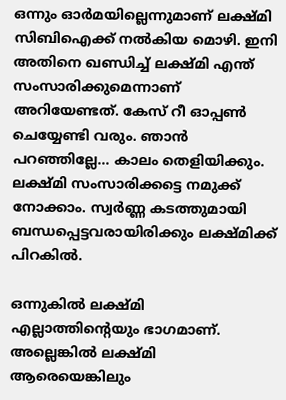ഒന്നും ഓർമയില്ലെന്നുമാണ് ലക്ഷ്മി സിബിഐക്ക് നൽകിയ മൊഴി. ഇനി അതിനെ ഖണ്ഡിച്ച് ലക്ഷ്മി എന്ത് സംസാരിക്കുമെന്നാണ് അറിയേണ്ടത്. കേസ് റീ ഓപ്പൺ ചെയ്യേണ്ടി വരും. ഞാൻ പറഞ്ഞില്ലേ... കാലം തെളിയിക്കും. ലക്ഷ്മി സംസാരിക്കട്ടെ നമുക്ക് നോക്കാം. സ്വർണ്ണ കടത്തുമായി ബന്ധപ്പെട്ടവരായിരിക്കും ലക്ഷ്മിക്ക് പിറകിൽ.

ഒന്നുകിൽ ലക്ഷ്മി എല്ലാത്തിന്റെയും ഭാഗമാണ്. അല്ലെങ്കിൽ ലക്ഷ്മി ആരെയെങ്കിലും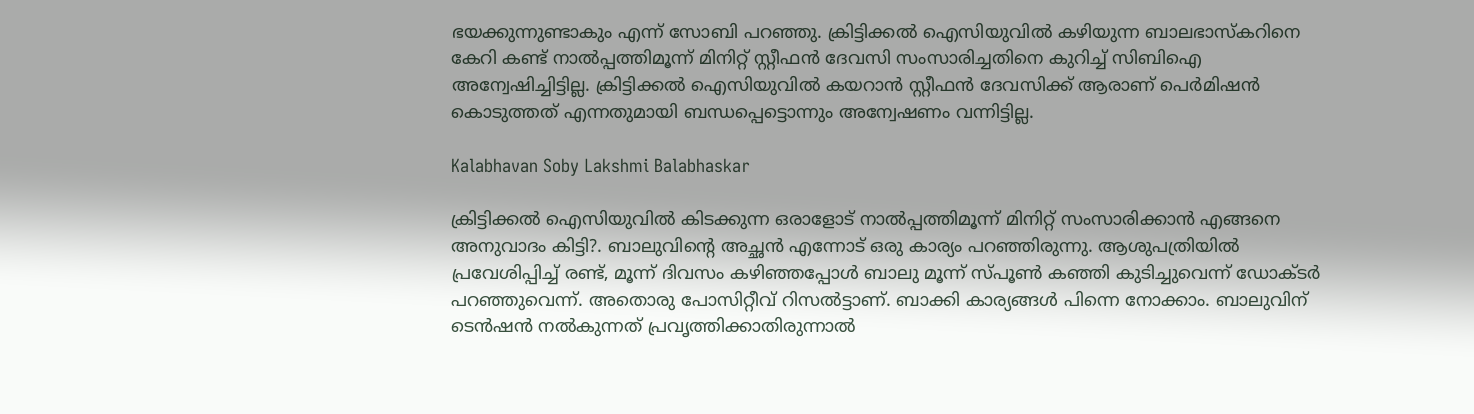ഭയക്കുന്നുണ്ടാകും എന്ന് സോബി പറഞ്ഞു. ക്രിട്ടിക്കൽ ഐസിയുവിൽ കഴിയുന്ന ബാലഭാസ്കറിനെ കേറി കണ്ട് നാൽപ്പത്തിമൂന്ന് മിനിറ്റ് സ്റ്റീഫൻ‌ ദേവസി സംസാരിച്ചതിനെ കുറിച്ച് സിബിഐ അന്വേഷിച്ചിട്ടില്ല. ക്രിട്ടിക്കൽ ഐസിയുവിൽ കയറാൻ സ്റ്റീഫൻ‌ ദേവസിക്ക് ആരാണ് പെർമിഷൻ കൊടുത്തത് എന്നതുമായി ബന്ധപ്പെട്ടൊന്നും അന്വേഷണം വന്നിട്ടില്ല.

Kalabhavan Soby Lakshmi Balabhaskar

ക്രിട്ടിക്കൽ ഐസിയുവിൽ കിടക്കുന്ന ഒരാളോട് നാൽപ്പത്തിമൂന്ന് മിനിറ്റ് സംസാരിക്കാൻ എങ്ങനെ അനുവാദം കിട്ടി?. ബാലുവിന്റെ അച്ഛൻ എന്നോട് ഒരു കാര്യം പറഞ്ഞിരുന്നു. ആശുപത്രിയിൽ പ്രവേശിപ്പിച്ച് രണ്ട്, മൂന്ന് ദിവസം കഴ‍ിഞ്ഞപ്പോൾ ബാലു മൂന്ന് സ്പൂൺ കഞ്ഞി കുടിച്ചുവെന്ന് ഡോക്ടർ പറഞ്ഞുവെന്ന്. അതൊരു പോസിറ്റീവ് റിസൽട്ടാണ്. ബാക്കി കാര്യങ്ങൾ പിന്നെ നോക്കാം. ബാലുവിന് ടെൻഷൻ നൽകുന്നത് പ്രവൃത്തിക്കാതിരുന്നാൽ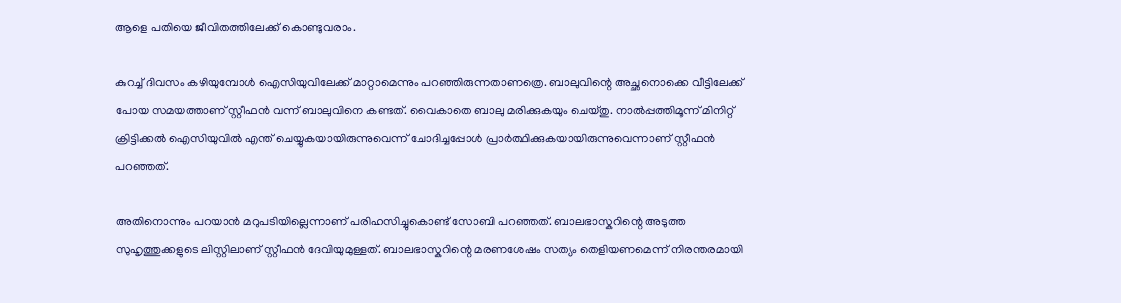ആളെ പതിയെ ജീവിതത്തിലേക്ക് കൊണ്ടുവരാം.

കുറച്ച് ദിവസം കഴിയുമ്പോൾ ഐസിയുവിലേക്ക് മാറ്റാമെന്നും പറഞ്ഞിരുന്നതാണത്രെ. ബാലുവിന്റെ അച്ഛനൊക്കെ വീട്ടിലേക്ക് പോയ സമയത്താണ് സ്റ്റീഫൻ വന്ന് ബാലുവിനെ കണ്ടത്. വൈകാതെ ബാലു മരിക്കുകയും ചെയ്തു. നാൽപ്പത്തിമൂന്ന് മിനിറ്റ് ക്രിട്ടിക്കൽ ഐസിയുവിൽ എന്ത് ചെയ്യുകയായിരുന്നുവെന്ന് ചോദിച്ചപ്പോൾ പ്രാർത്ഥിക്കുകയായിരുന്നുവെന്നാണ് സ്റ്റീഫൻ പറഞ്ഞത്.

അതിനൊന്നും പറയാൻ മറുപടിയില്ലെന്നാണ് പരിഹസിച്ചുകൊണ്ട് സോബി പറഞ്ഞത്. ബാലഭാസ്കറിന്റെ അടുത്ത സുഹൃത്തുക്കളുടെ ലിസ്റ്റിലാണ് സ്റ്റീഫൻ ദേവിയുമുള്ളത്. ബാലഭാസ്കറിന്റെ മരണശേഷം സത്യം തെളിയണമെന്ന് നിരന്തരമായി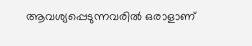ആവശ്യപ്പെടുന്നവരിൽ ഒരാളാണ്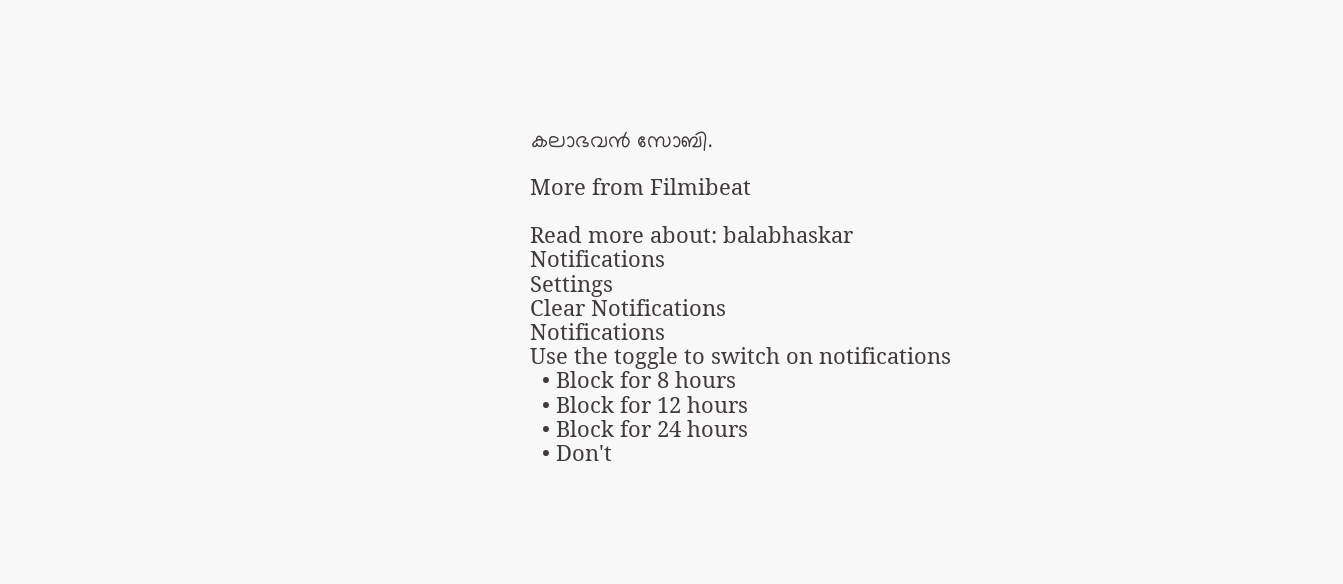കലാഭവൻ സോബി.

More from Filmibeat

Read more about: balabhaskar
Notifications
Settings
Clear Notifications
Notifications
Use the toggle to switch on notifications
  • Block for 8 hours
  • Block for 12 hours
  • Block for 24 hours
  • Don't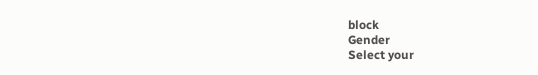block
Gender
Select your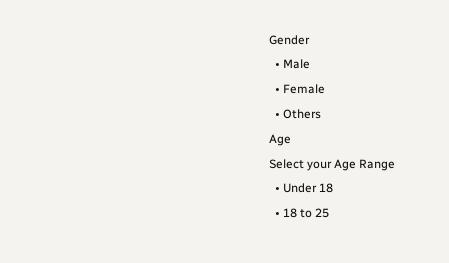Gender
  • Male
  • Female
  • Others
Age
Select your Age Range
  • Under 18
  • 18 to 25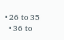• 26 to 35
  • 36 to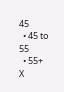45
  • 45 to 55
  • 55+
X